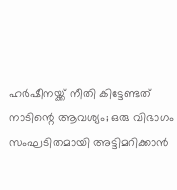ഹർഷീനയ്ക്ക് നീതി കിട്ടേണ്ടത് നാടിന്റെ ആവശ്യം; ഒരു വിഭാഗം സംഘടിതമായി അട്ടിമറിക്കാൻ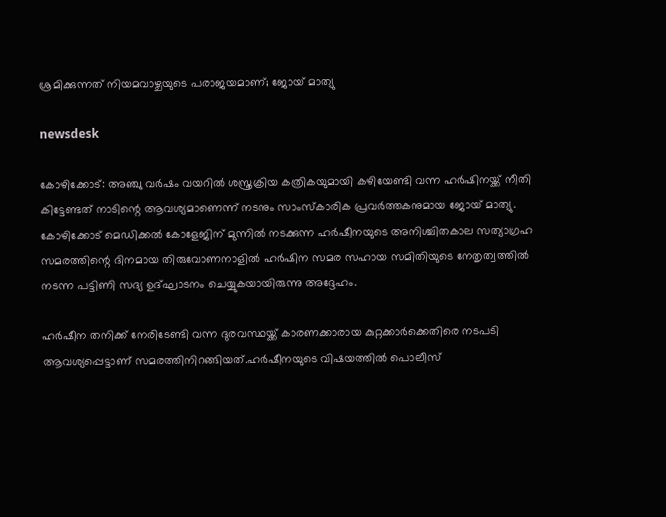ശ്രമിക്കുന്നത് നിയമവാഴ്ചയുടെ പരാജയമാണ്; ജോയ് മാത്യു

newsdesk

കോഴിക്കോട്: അഞ്ചു വർഷം വയറിൽ ശസ്ത്രക്രിയ കത്രികയുമായി കഴിയേണ്ടി വന്ന ഹർഷിനയ്ക്ക് നീതി കിട്ടേണ്ടത് നാടിന്റെ ആവശ്യമാണെന്ന് നടനും സാംസ്‌കാരിക പ്രവർത്തകനുമായ ജോയ് മാത്യു. കോഴിക്കോട് മെഡിക്കൽ കോളേജിന് മുന്നിൽ നടക്കുന്ന ഹർഷീനയുടെ അനിശ്ചിതകാല സത്യാഗ്രഹ സമരത്തിന്റെ ദിനമായ തിരുവോണനാളിൽ ഹർഷിന സമര സഹായ സമിതിയുടെ നേതൃത്വത്തിൽ നടന്ന പട്ടിണി സദ്യ ഉദ്ഘാടനം ചെയ്യുകയായിരുന്നു അദ്ദേഹം.

ഹർഷീന തനിക്ക് നേരിടേണ്ടി വന്ന ദുരവസ്ഥയ്ക്ക് കാരണക്കാരായ കുറ്റക്കാർക്കെതിരെ നടപടി ആവശ്യപ്പെട്ടാണ് സമരത്തിനിറങ്ങിയത്.ഹർഷീനയുടെ വിഷയത്തിൽ പൊലീസ്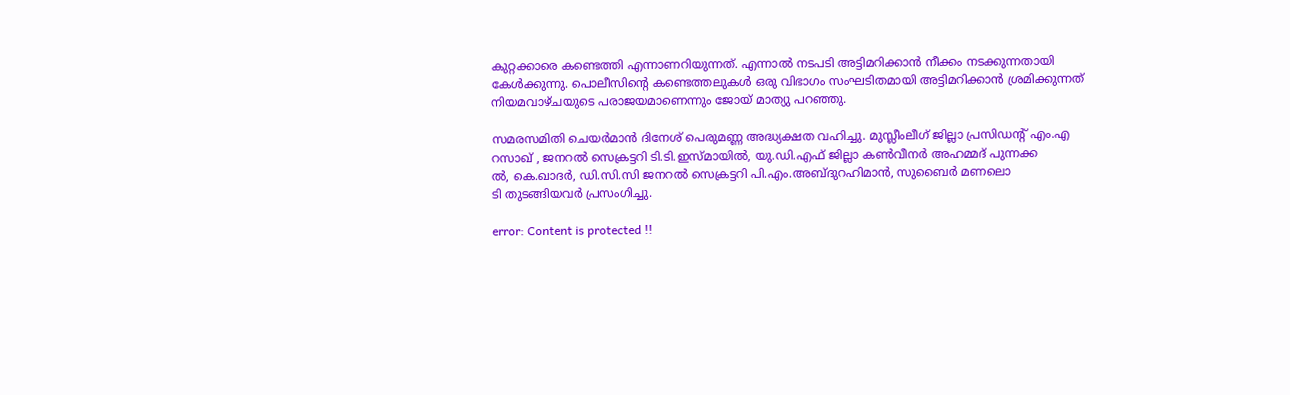കുറ്റക്കാരെ കണ്ടെത്തി എന്നാണറിയുന്നത്. എന്നാൽ നടപടി അട്ടിമറിക്കാൻ നീക്കം നടക്കുന്നതായി കേൾക്കുന്നു. പൊലീസിന്റെ കണ്ടെത്തലുകൾ ഒരു വിഭാഗം സംഘടിതമായി അട്ടിമറിക്കാൻ ശ്രമിക്കുന്നത് നിയമവാഴ്ചയുടെ പരാജയമാണെന്നും ജോയ് മാത്യു പറഞ്ഞു.

സമരസമിതി ചെയർമാൻ ദിനേശ് പെരുമണ്ണ അദ്ധ്യക്ഷത വഹിച്ചു. മുസ്ലീംലീഗ് ജില്ലാ പ്രസിഡന്റ് എം.എ റസാഖ് , ജനറൽ സെക്രട്ടറി ടി.ടി.ഇസ്മായിൽ, യു.ഡി.എഫ് ജില്ലാ കൺവീനർ അഹമ്മദ് പുന്നക്ക
ൽ, കെ.ഖാദർ, ഡി.സി.സി ജനറൽ സെക്രട്ടറി പി.എം.അബ്ദുറഹിമാൻ, സുബൈർ മണലൊ
ടി തുടങ്ങിയവർ പ്രസംഗിച്ചു.

error: Content is protected !!